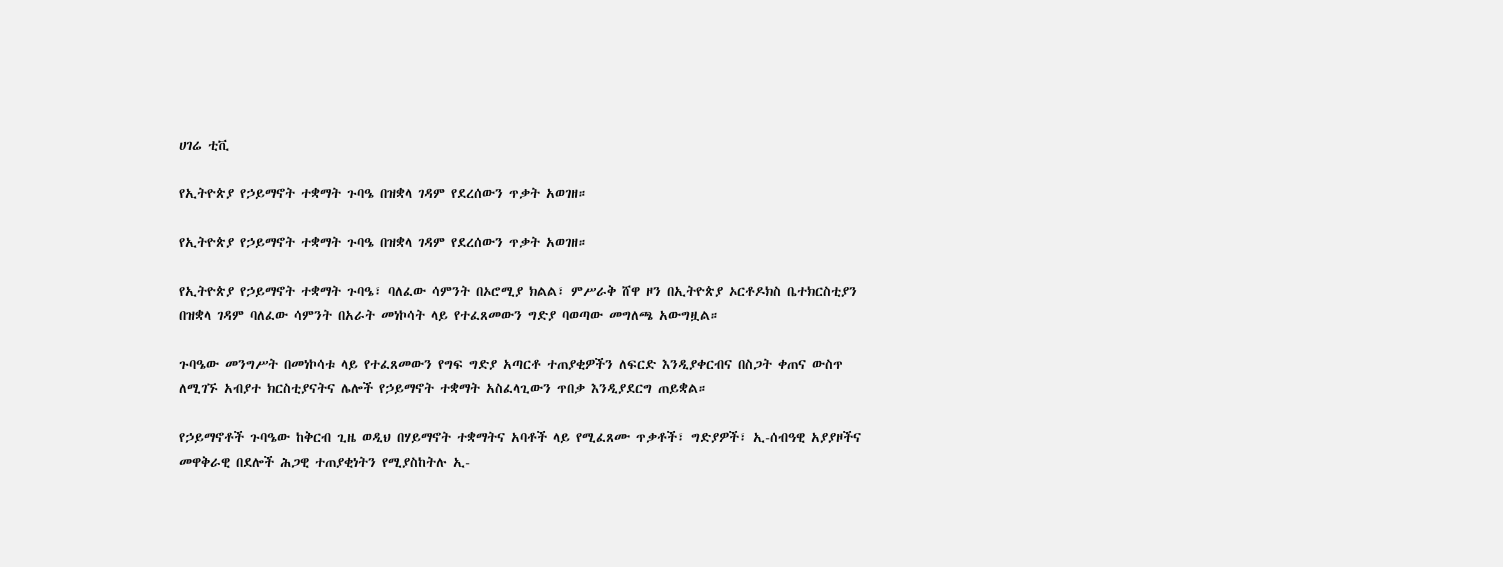ሀገሬ ቲቪ

የኢትዮጵያ የኃይማኖት ተቋማት ጉባዔ በዝቋላ ገዳም የደረሰውን ጥቃት አወገዘ።

የኢትዮጵያ የኃይማኖት ተቋማት ጉባዔ በዝቋላ ገዳም የደረሰውን ጥቃት አወገዘ።

የኢትዮጵያ የኃይማኖት ተቋማት ጉባዔ፣ ባለፈው ሳምንት በኦሮሚያ ክልል፣ ምሥራቅ ሸዋ ዞን በኢትዮጵያ ኦርቶዶክስ ቤተክርስቲያን በዝቋላ ገዳም ባለፈው ሳምንት በአራት መነኮሳት ላይ የተፈጸመውን ግድያ ባወጣው መግለጫ አውግዟል።

ጉባዔው መንግሥት በመነኮሳቱ ላይ የተፈጸመውን የግፍ ግድያ አጣርቶ ተጠያቂዎችን ለፍርድ እንዲያቀርብና በስጋት ቀጠና ውስጥ ለሚገኙ አብያተ ክርስቲያናትና ሌሎች የኃይማኖት ተቋማት አስፈላጊውን ጥበቃ እንዲያደርግ ጠይቋል።

የኃይማኖቶች ጉባዔው ከቅርብ ጊዜ ወዲህ በሃይማኖት ተቋማትና አባቶች ላይ የሚፈጸሙ ጥቃቶች፣ ግድያዎች፣ ኢ-ሰብዓዊ አያያዞችና መዋቅራዊ በደሎች ሕጋዊ ተጠያቂነትን የሚያስከትሉ ኢ-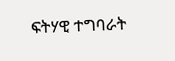ፍትሃዊ ተግባራት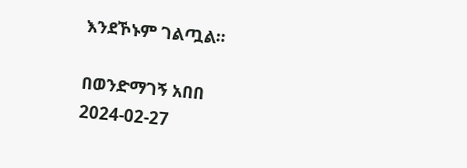እንደኾኑም ገልጧል።

በወንድማገኝ አበበ
2024-02-27